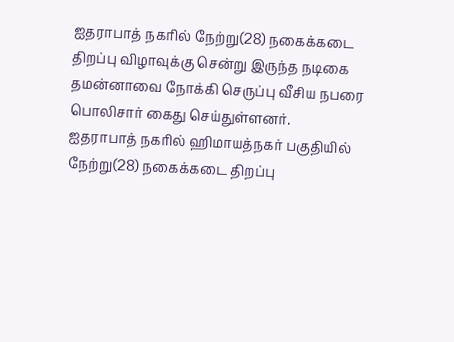ஐதராபாத் நகரில் நேற்று(28) நகைக்கடை திறப்பு விழாவுக்கு சென்று இருந்த நடிகை தமன்னாவை நோக்கி செருப்பு வீசிய நபரை பொலிசார் கைது செய்துள்ளனர்.
ஐதராபாத் நகரில் ஹிமாயத்நகர் பகுதியில் நேற்று(28) நகைக்கடை திறப்பு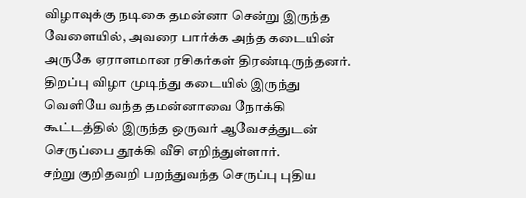விழாவுக்கு நடிகை தமன்னா சென்று இருந்த வேளையில், அவரை பார்க்க அந்த கடையின் அருகே ஏராளமான ரசிகர்கள் திரண்டிருந்தனர். திறப்பு விழா முடிந்து கடையில் இருந்து வெளியே வந்த தமன்னாவை நோக்கி கூட்டத்தில் இருந்த ஒருவர் ஆவேசத்துடன் செருப்பை தூக்கி வீசி எறிந்துள்ளார்.
சற்று குறிதவறி பறந்துவந்த செருப்பு புதிய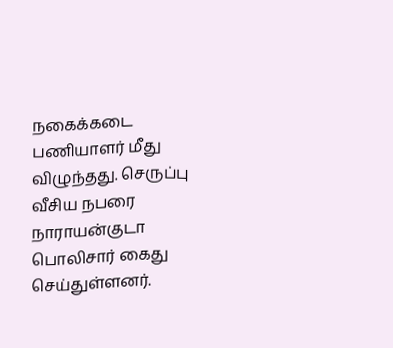நகைக்கடை பணியாளர் மீது விழுந்தது. செருப்பு வீசிய நபரை நாராயன்குடா பொலிசார் கைது செய்துள்ளனர்.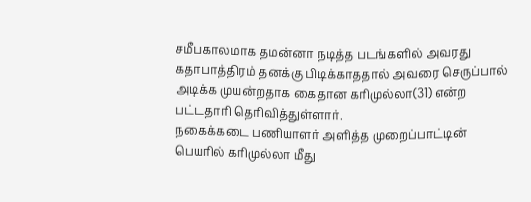சமீபகாலமாக தமன்னா நடித்த படங்களில் அவரது கதாபாத்திரம் தனக்கு பிடிக்காததால் அவரை செருப்பால் அடிக்க முயன்றதாக கைதான கரிமுல்லா(31) என்ற பட்டதாரி தெரிவித்துள்ளார்.
நகைக்கடை பணியாளர் அளித்த முறைப்பாட்டின் பெயரில் கரிமுல்லா மீது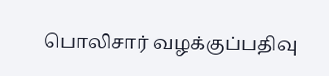பொலிசார் வழக்குப்பதிவு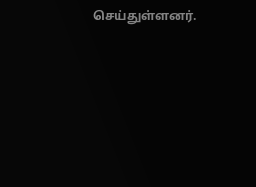செய்துள்ளனர்.